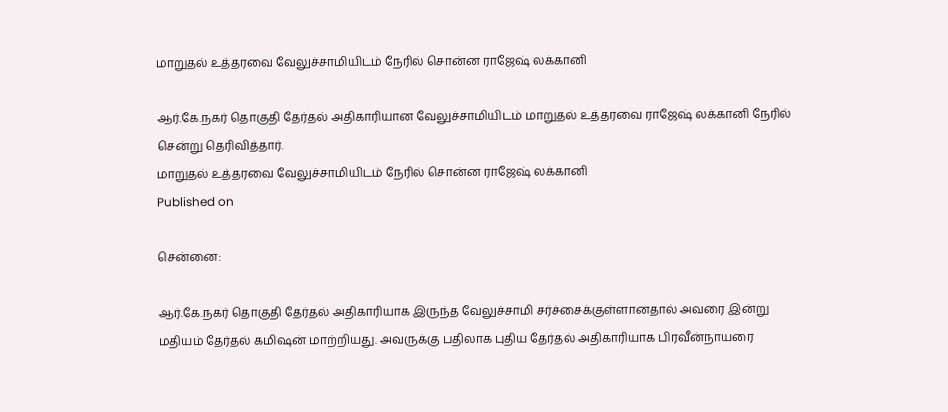மாறுதல் உத்தரவை வேலுச்சாமியிடம் நேரில் சொன்ன ராஜேஷ் லக்கானி

ஆர்.கே.நகர் தொகுதி தேர்தல் அதிகாரியான வேலுச்சாமியிடம் மாறுதல் உத்தரவை ராஜேஷ் லக்கானி நேரில் சென்று தெரிவித்தார்.
மாறுதல் உத்தரவை வேலுச்சாமியிடம் நேரில் சொன்ன ராஜேஷ் லக்கானி
Published on

சென்னை:

ஆர்.கே.நகர் தொகுதி தேர்தல் அதிகாரியாக இருந்த வேலுச்சாமி சர்ச்சைக்குள்ளானதால் அவரை இன்று மதியம் தேர்தல் கமி‌ஷன் மாற்றியது. அவருக்கு பதிலாக புதிய தேர்தல் அதிகாரியாக பிரவீன்நாயரை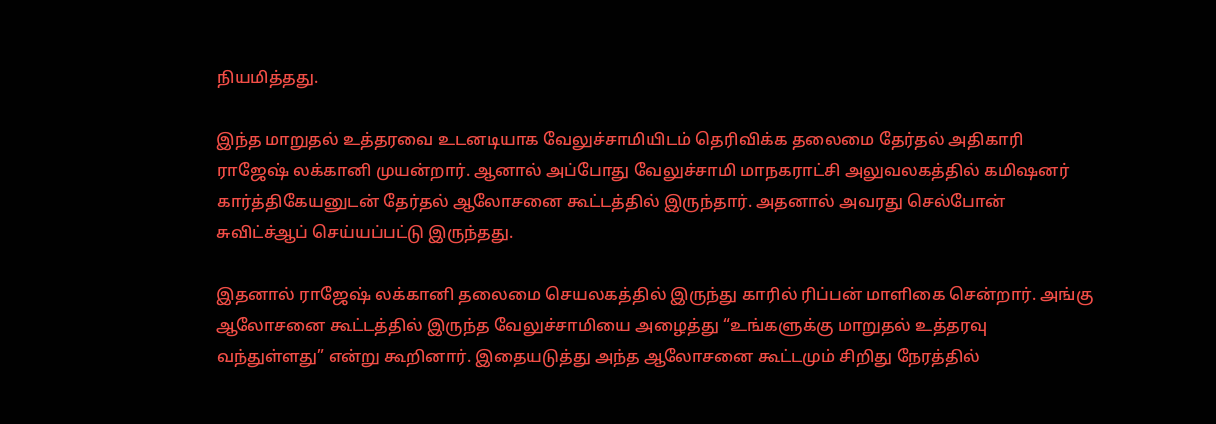நியமித்தது.

இந்த மாறுதல் உத்தரவை உடனடியாக வேலுச்சாமியிடம் தெரிவிக்க தலைமை தேர்தல் அதிகாரி ராஜேஷ் லக்கானி முயன்றார். ஆனால் அப்போது வேலுச்சாமி மாநகராட்சி அலுவலகத்தில் கமி‌ஷனர் கார்த்திகேயனுடன் தேர்தல் ஆலோசனை கூட்டத்தில் இருந்தார். அதனால் அவரது செல்போன் சுவிட்ச்ஆப் செய்யப்பட்டு இருந்தது.

இதனால் ராஜேஷ் லக்கானி தலைமை செயலகத்தில் இருந்து காரில் ரிப்பன் மாளிகை சென்றார். அங்கு ஆலோசனை கூட்டத்தில் இருந்த வேலுச்சாமியை அழைத்து “உங்களுக்கு மாறுதல் உத்தரவு வந்துள்ளது” என்று கூறினார். இதையடுத்து அந்த ஆலோசனை கூட்டமும் சிறிது நேரத்தில்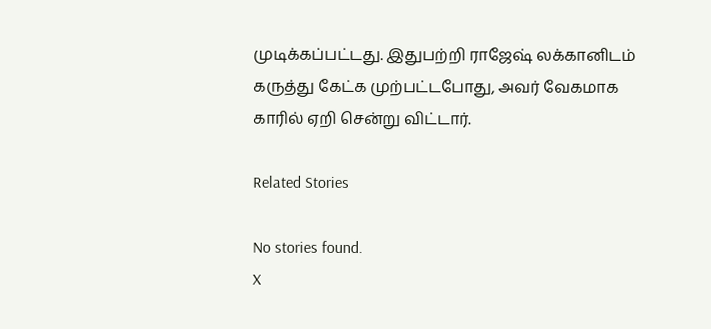முடிக்கப்பட்டது. இதுபற்றி ராஜேஷ் லக்கானிடம் கருத்து கேட்க முற்பட்டபோது, அவர் வேகமாக காரில் ஏறி சென்று விட்டார்.

Related Stories

No stories found.
X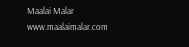Maalai Malar
www.maalaimalar.com